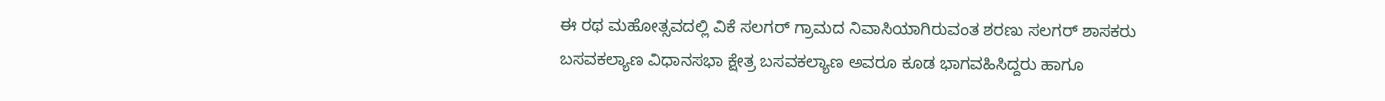ಈ ರಥ ಮಹೋತ್ಸವದಲ್ಲಿ ವಿಕೆ ಸಲಗರ್ ಗ್ರಾಮದ ನಿವಾಸಿಯಾಗಿರುವಂತ ಶರಣು ಸಲಗರ್ ಶಾಸಕರು ಬಸವಕಲ್ಯಾಣ ವಿಧಾನಸಭಾ ಕ್ಷೇತ್ರ ಬಸವಕಲ್ಯಾಣ ಅವರೂ ಕೂಡ ಭಾಗವಹಿಸಿದ್ದರು ಹಾಗೂ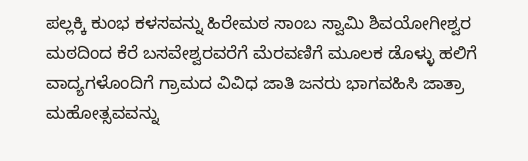ಪಲ್ಲಕ್ಕಿ ಕುಂಭ ಕಳಸವನ್ನು ಹಿರೇಮಠ ಸಾಂಬ ಸ್ವಾಮಿ ಶಿವಯೋಗೀಶ್ವರ ಮಠದಿಂದ ಕೆರೆ ಬಸವೇಶ್ವರವರೆಗೆ ಮೆರವಣಿಗೆ ಮೂಲಕ ಡೊಳ್ಳು ಹಲಿಗೆ ವಾದ್ಯಗಳೊಂದಿಗೆ ಗ್ರಾಮದ ವಿವಿಧ ಜಾತಿ ಜನರು ಭಾಗವಹಿಸಿ ಜಾತ್ರಾ ಮಹೋತ್ಸವವನ್ನು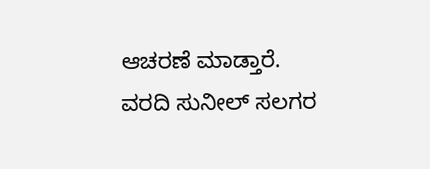ಆಚರಣೆ ಮಾಡ್ತಾರೆ.
ವರದಿ ಸುನೀಲ್ ಸಲಗರ